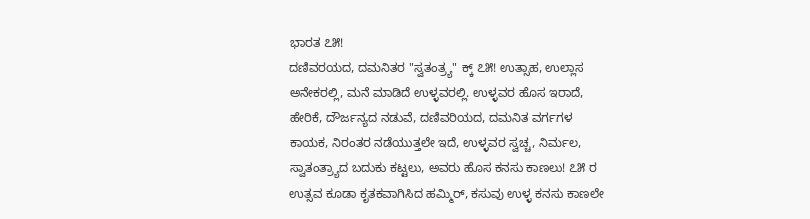ಭಾರತ ೭೫!
ದಣಿವರಯದ, ದಮನಿತರ "ಸ್ವತಂತ್ರ್ಯ" ಕ್ಕ್ ೭೫! ಉತ್ಸಾಹ, ಉಲ್ಲಾಸ ಅನೇಕರಲ್ಲಿ, ಮನೆ ಮಾಡಿದೆ ಉಳ್ಳವರಲ್ಲಿ. ಉಳ್ಳವರ ಹೊಸ ಇರಾದೆ, ಹೇರಿಕೆ, ದೌರ್ಜನ್ಯದ ನಡುವೆ, ದಣಿವರಿಯದ, ದಮನಿತ ವರ್ಗಗಳ ಕಾಯಕ, ನಿರಂತರ ನಡೆಯುತ್ತಲೇ ಇದೆ, ಉಳ್ಳವರ ಸ್ವಚ್ಚ, ನಿರ್ಮಲ, ಸ್ವಾತಂತ್ರ್ಯಾದ ಬದುಕು ಕಟ್ಟಲು, ಅವರು ಹೊಸ ಕನಸು ಕಾಣಲು! ೭೫ ರ ಉತ್ಸವ ಕೂಡಾ ಕೃತಕವಾಗಿಸಿದ ಹಮ್ಮಿರ್, ಕಸುವು ಉಳ್ಳ ಕನಸು ಕಾಣಲೇ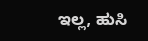ಇಲ್ಲ, ಹುಸಿ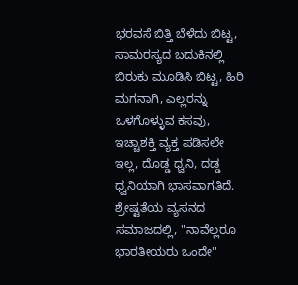ಭರವಸೆ ಬಿತ್ತಿ ಬೆಳೆದು ಬಿಟ್ಟ, ಸಾಮರಸ್ಯದ ಬದುಕಿನಲ್ಲಿ ಬಿರುಕು ಮೂಡಿಸಿ ಬಿಟ್ಟ, ಹಿರಿ ಮಗನಾಗಿ, ಎಲ್ಲರನ್ನು ಒಳಗೊಳ್ಳುವ ಕಸವು, ಇಚ್ಚಾಶಕ್ತಿ ವ್ಯಕ್ತ ಪಡಿಸಲೇ ಇಲ್ಲ, ದೊಡ್ಡ ಧ್ವನಿ, ದಡ್ಡ ಧ್ವನಿಯಾಗಿ ಭಾಸವಾಗತಿದೆ. ಶ್ರೇಷ್ಟತೆಯ ವ್ಯಸನದ ಸಮಾಜದಲ್ಲಿ, "ನಾವೆಲ್ಲರೂ ಭಾರತೀಯರು ಒಂದೇ"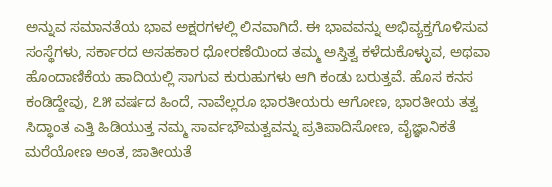ಅನ್ನುವ ಸಮಾನತೆಯ ಭಾವ ಅಕ್ಷರಗಳಲ್ಲಿ ಲಿನವಾಗಿದೆ. ಈ ಭಾವವನ್ನು ಅಭಿವ್ಯಕ್ತಗೊಳಿಸುವ ಸಂಸ್ಥೆಗಳು, ಸರ್ಕಾರದ ಅಸಹಕಾರ ಧೋರಣೆಯಿಂದ ತಮ್ಮ ಅಸ್ತಿತ್ವ ಕಳೆದುಕೊಳ್ಳುವ, ಅಥವಾ ಹೊಂದಾಣಿಕೆಯ ಹಾದಿಯಲ್ಲಿ ಸಾಗುವ ಕುರುಹುಗಳು ಆಗಿ ಕಂಡು ಬರುತ್ತವೆ. ಹೊಸ ಕನಸ ಕಂಡಿದ್ದೇವು, ೭೫ ವರ್ಷದ ಹಿಂದೆ, ನಾವೆಲ್ಲರೂ ಭಾರತೀಯರು ಆಗೋಣ, ಭಾರತೀಯ ತತ್ವ ಸಿದ್ಧಾಂತ ಎತ್ತಿ ಹಿಡಿಯುತ್ತ ನಮ್ಮ ಸಾರ್ವಭೌಮತ್ವವನ್ನು ಪ್ರತಿಪಾದಿಸೋಣ, ವೈಜ್ಞಾನಿಕತೆ ಮರೆಯೋಣ ಅಂತ, ಜಾತೀಯತೆ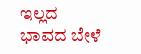ಇಲ್ಲದ ಭಾವದ ಬೇಳೆ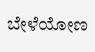ಬೇಳೆಯೋಣ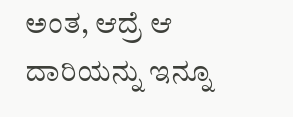ಅಂತ, ಆದ್ರೆ ಆ ದಾರಿಯನ್ನು ಇನ್ನೂ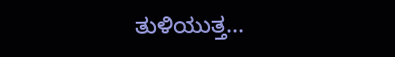ತುಳಿಯುತ್ತ...